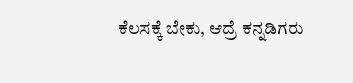ಕೆಲಸಕ್ಕೆ ಬೇಕು, ಆದ್ರೆ ಕನ್ನಡಿಗರು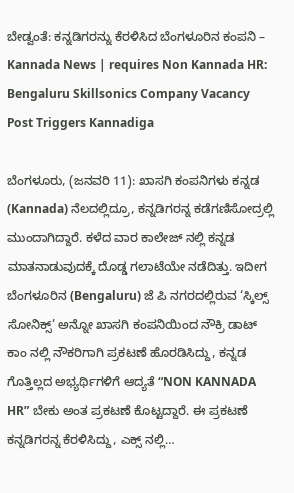ಬೇಡ್ವಂತೆ: ಕನ್ನಡಿಗರನ್ನು ಕೆರಳಿಸಿದ ಬೆಂಗಳೂರಿನ ಕಂಪನಿ – Kannada News | requires Non Kannada HR: Bengaluru Skillsonics Company Vacancy Post Triggers Kannadiga

ಬೆಂಗಳೂರು, (ಜನವರಿ 11): ಖಾಸಗಿ ಕಂಪನಿಗಳು ಕನ್ನಡ (Kannada) ನೆಲದಲ್ಲಿದ್ರೂ, ಕನ್ನಡಿಗರನ್ನ ಕಡೆಗಣಿಸೋದ್ರಲ್ಲಿ ಮುಂದಾಗಿದ್ದಾರೆ. ಕಳೆದ ವಾರ ಕಾಲೇಜ್ ನಲ್ಲಿ ಕನ್ನಡ ಮಾತನಾಡುವುದಕ್ಕೆ ದೊಡ್ಡ ಗಲಾಟೆಯೇ ನಡೆದಿತ್ತು. ಇದೀಗ ಬೆಂಗಳೂರಿನ (Bengaluru) ಜೆ ಪಿ ನಗರದಲ್ಲಿರುವ ‘ಸ್ಕಿಲ್ಸ್ ಸೋನಿಕ್ಸ್’ ಅನ್ನೋ ಖಾಸಗಿ ಕಂಪನಿಯಿಂದ ನೌಕ್ರಿ ಡಾಟ್ ಕಾಂ ನಲ್ಲಿ ನೌಕರಿಗಾಗಿ ಪ್ರಕಟಣೆ ಹೊರಡಿಸಿದ್ದು, ಕನ್ನಡ ಗೊತ್ತಿಲ್ಲದ ಅಭ್ಯರ್ಥಿಗಳಿಗೆ ಆದ್ಯತೆ “NON KANNADA HR” ಬೇಕು ಅಂತ ಪ್ರಕಟಣೆ ಕೊಟ್ಟದ್ದಾರೆ. ಈ ಪ್ರಕಟಣೆ ಕನ್ನಡಿಗರನ್ನ ಕೆರಳಿಸಿದ್ದು, ಎಕ್ಸ್ ನಲ್ಲಿ…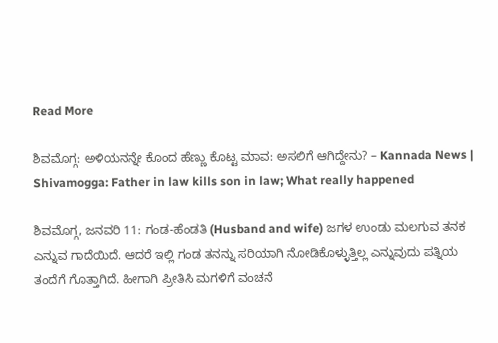Read More

ಶಿವಮೊಗ್ಗ: ಅಳಿಯನನ್ನೇ ಕೊಂದ ಹೆಣ್ಣು ಕೊಟ್ಟ ಮಾವ: ಅಸಲಿಗೆ ಆಗಿದ್ದೇನು? – Kannada News | Shivamogga: Father in law kills son in law; What really happened

ಶಿವಮೊಗ್ಗ, ಜನವರಿ 11: ಗಂಡ-ಹೆಂಡತಿ (Husband and wife) ಜಗಳ ಉಂಡು ಮಲಗುವ ತನಕ ಎನ್ನುವ ಗಾದೆಯಿದೆ. ಆದರೆ ಇಲ್ಲಿ ಗಂಡ ತನನ್ನು ಸರಿಯಾಗಿ ನೋಡಿಕೊಳ್ಳುತ್ತಿಲ್ಲ ಎನ್ನುವುದು ಪತ್ನಿಯ ತಂದೆಗೆ ಗೊತ್ತಾಗಿದೆ. ಹೀಗಾಗಿ ಪ್ರೀತಿಸಿ ಮಗಳಿಗೆ ವಂಚನೆ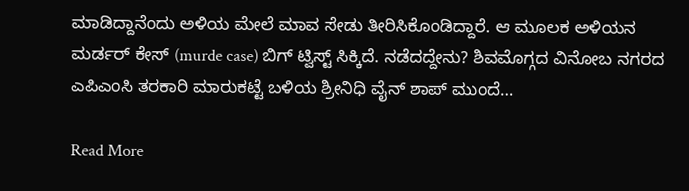ಮಾಡಿದ್ದಾನೆಂದು ಅಳಿಯ ಮೇಲೆ ಮಾವ ಸೇಡು ತೀರಿಸಿಕೊಂಡಿದ್ದಾರೆ. ಆ ಮೂಲಕ ಅಳಿಯನ ಮರ್ಡರ್ ಕೇಸ್ (murde case) ಬಿಗ್ ಟ್ವಿಸ್ಟ್ ಸಿಕ್ಕಿದೆ. ನಡೆದದ್ದೇನು? ಶಿವಮೊಗ್ಗದ ವಿನೋಬ ನಗರದ ಎಪಿಎಂಸಿ ತರಕಾರಿ ಮಾರುಕಟ್ಟೆ ಬಳಿಯ ಶ್ರೀನಿಧಿ ವೈನ್ ಶಾಪ್ ಮುಂದೆ…

Read More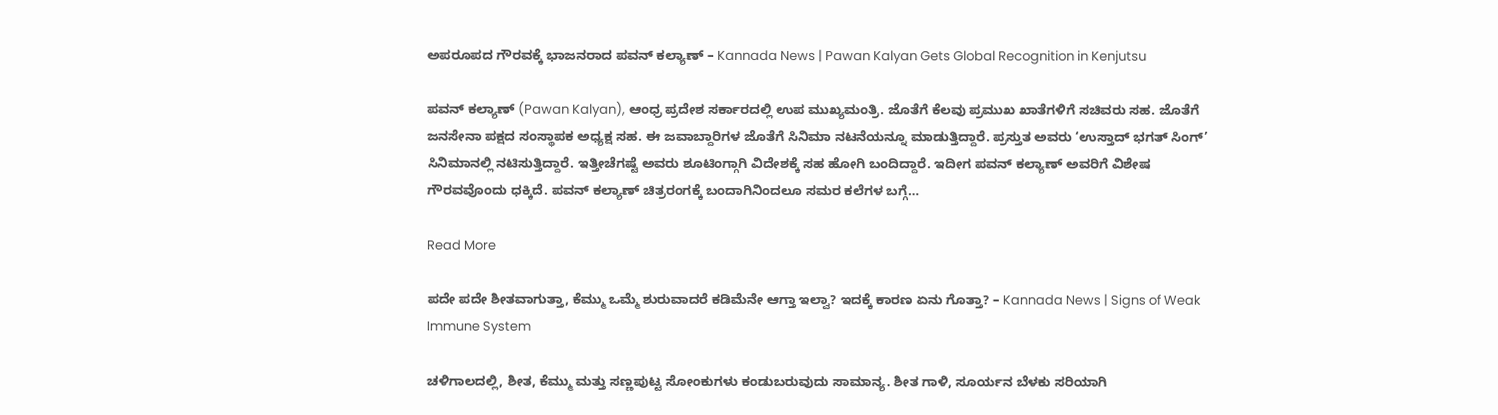ಅಪರೂಪದ ಗೌರವಕ್ಕೆ ಭಾಜನರಾದ ಪವನ್ ಕಲ್ಯಾಣ್ – Kannada News | Pawan Kalyan Gets Global Recognition in Kenjutsu

ಪವನ್ ಕಲ್ಯಾಣ್ (Pawan Kalyan), ಆಂಧ್ರ ಪ್ರದೇಶ ಸರ್ಕಾರದಲ್ಲಿ ಉಪ ಮುಖ್ಯಮಂತ್ರಿ. ಜೊತೆಗೆ ಕೆಲವು ಪ್ರಮುಖ ಖಾತೆಗಳಿಗೆ ಸಚಿವರು ಸಹ. ಜೊತೆಗೆ ಜನಸೇನಾ ಪಕ್ಷದ ಸಂಸ್ಥಾಪಕ ಅಧ್ಯಕ್ಷ ಸಹ. ಈ ಜವಾಬ್ದಾರಿಗಳ ಜೊತೆಗೆ ಸಿನಿಮಾ ನಟನೆಯನ್ನೂ ಮಾಡುತ್ತಿದ್ದಾರೆ. ಪ್ರಸ್ತುತ ಅವರು ‘ಉಸ್ತಾದ್ ಭಗತ್ ಸಿಂಗ್’ ಸಿನಿಮಾನಲ್ಲಿ ನಟಿಸುತ್ತಿದ್ದಾರೆ. ಇತ್ತೀಚೆಗಷ್ಟೆ ಅವರು ಶೂಟಿಂಗ್ಗಾಗಿ ವಿದೇಶಕ್ಕೆ ಸಹ ಹೋಗಿ ಬಂದಿದ್ದಾರೆ. ಇದೀಗ ಪವನ್ ಕಲ್ಯಾಣ್ ಅವರಿಗೆ ವಿಶೇಷ ಗೌರವವೊಂದು ಧಕ್ಕಿದೆ. ಪವನ್ ಕಲ್ಯಾಣ್ ಚಿತ್ರರಂಗಕ್ಕೆ ಬಂದಾಗಿನಿಂದಲೂ ಸಮರ ಕಲೆಗಳ ಬಗ್ಗೆ…

Read More

ಪದೇ ಪದೇ ಶೀತವಾಗುತ್ತಾ, ಕೆಮ್ಮು ಒಮ್ಮೆ ಶುರುವಾದರೆ ಕಡಿಮೆನೇ ಆಗ್ತಾ ಇಲ್ವಾ? ಇದಕ್ಕೆ ಕಾರಣ ಏನು ಗೊತ್ತಾ? – Kannada News | Signs of Weak Immune System

ಚಳಿಗಾಲದಲ್ಲಿ, ಶೀತ, ಕೆಮ್ಮು ಮತ್ತು ಸಣ್ಣಪುಟ್ಟ ಸೋಂಕುಗಳು ಕಂಡುಬರುವುದು ಸಾಮಾನ್ಯ. ಶೀತ ಗಾಳಿ, ಸೂರ್ಯನ ಬೆಳಕು ಸರಿಯಾಗಿ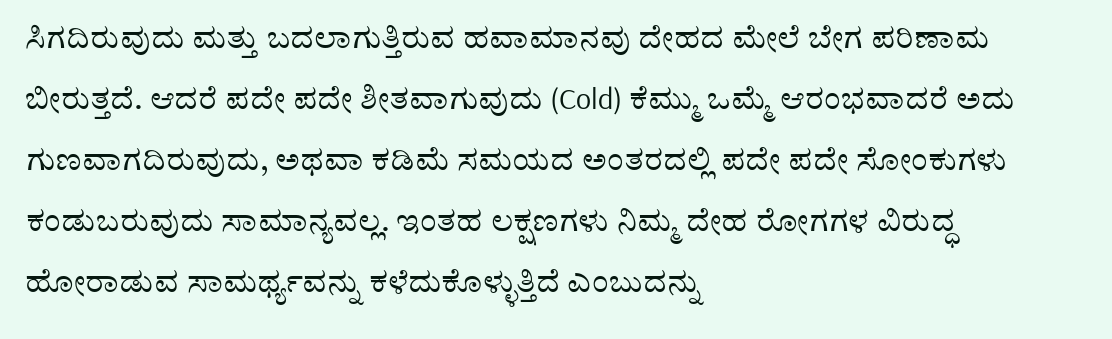ಸಿಗದಿರುವುದು ಮತ್ತು ಬದಲಾಗುತ್ತಿರುವ ಹವಾಮಾನವು ದೇಹದ ಮೇಲೆ ಬೇಗ ಪರಿಣಾಮ ಬೀರುತ್ತದೆ. ಆದರೆ ಪದೇ ಪದೇ ಶೀತವಾಗುವುದು (Cold) ಕೆಮ್ಮು ಒಮ್ಮೆ ಆರಂಭವಾದರೆ ಅದು ಗುಣವಾಗದಿರುವುದು, ಅಥವಾ ಕಡಿಮೆ ಸಮಯದ ಅಂತರದಲ್ಲಿ ಪದೇ ಪದೇ ಸೋಂಕುಗಳು ಕಂಡುಬರುವುದು ಸಾಮಾನ್ಯವಲ್ಲ. ಇಂತಹ ಲಕ್ಷಣಗಳು ನಿಮ್ಮ ದೇಹ ರೋಗಗಳ ವಿರುದ್ಧ ಹೋರಾಡುವ ಸಾಮರ್ಥ್ಯವನ್ನು ಕಳೆದುಕೊಳ್ಳುತ್ತಿದೆ ಎಂಬುದನ್ನು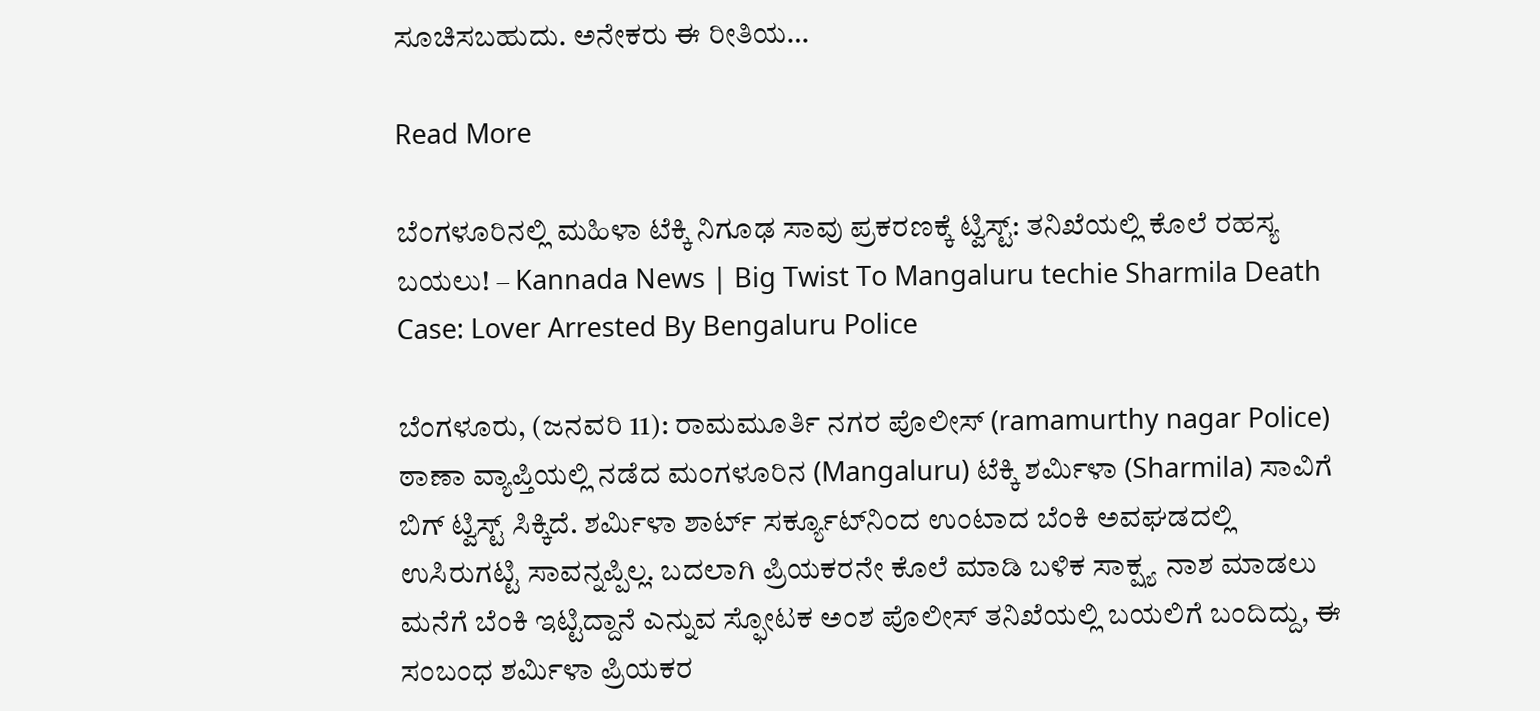ಸೂಚಿಸಬಹುದು. ಅನೇಕರು ಈ ರೀತಿಯ…

Read More

ಬೆಂಗಳೂರಿನಲ್ಲಿ ಮಹಿಳಾ ಟೆಕ್ಕಿ ನಿಗೂಢ ಸಾವು ಪ್ರಕರಣಕ್ಕೆ ಟ್ವಿಸ್ಟ್: ತನಿಖೆಯಲ್ಲಿ ಕೊಲೆ ರಹಸ್ಯ ಬಯಲು! – Kannada News | Big Twist To Mangaluru techie Sharmila Death Case: Lover Arrested By Bengaluru Police

ಬೆಂಗಳೂರು, (ಜನವರಿ 11): ರಾಮಮೂರ್ತಿ ನಗರ ಪೊಲೀಸ್ (ramamurthy nagar Police) ಠಾಣಾ ವ್ಯಾಪ್ತಿಯಲ್ಲಿ ನಡೆದ ಮಂಗಳೂರಿನ (Mangaluru) ಟೆಕ್ಕಿ ಶರ್ಮಿಳಾ (Sharmila) ಸಾವಿಗೆ ಬಿಗ್ ಟ್ವಿಸ್ಟ್ ಸಿಕ್ಕಿದೆ. ಶರ್ಮಿಳಾ ಶಾರ್ಟ್ ಸರ್ಕ್ಯೂಟ್‌ನಿಂದ ಉಂಟಾದ ಬೆಂಕಿ ಅವಘಡದಲ್ಲಿ ಉಸಿರುಗಟ್ಟಿ ಸಾವನ್ನಪ್ಪಿಲ್ಲ. ಬದಲಾಗಿ ಪ್ರಿಯಕರನೇ ಕೊಲೆ ಮಾಡಿ ಬಳಿಕ ಸಾಕ್ಷ್ಯ ನಾಶ ಮಾಡಲು ಮನೆಗೆ ಬೆಂಕಿ ಇಟ್ಟಿದ್ದಾನೆ ಎನ್ನುವ ಸ್ಫೋಟಕ ಅಂಶ ಪೊಲೀಸ್ ತನಿಖೆಯಲ್ಲಿ ಬಯಲಿಗೆ ಬಂದಿದ್ದು, ಈ ಸಂಬಂಧ ಶರ್ಮಿಳಾ ಪ್ರಿಯಕರ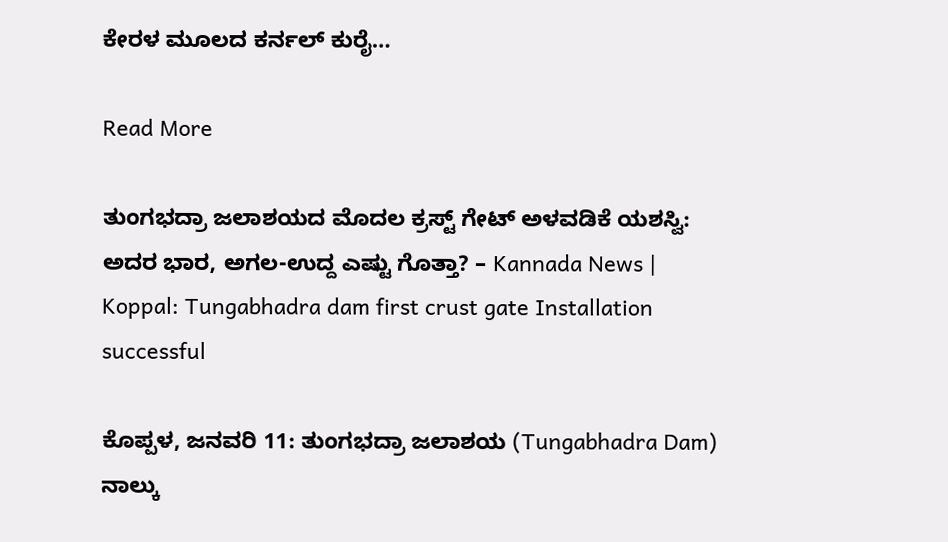ಕೇರಳ ಮೂಲದ ಕರ್ನಲ್ ಕುರೈ…

Read More

ತುಂಗಭದ್ರಾ ಜಲಾಶಯದ ಮೊದಲ ಕ್ರಸ್ಟ್ ಗೇಟ್ ಅಳವಡಿಕೆ ಯಶಸ್ವಿ: ಅದರ ಭಾರ, ಅಗಲ-ಉದ್ದ ಎಷ್ಟು ಗೊತ್ತಾ? – Kannada News | Koppal: Tungabhadra dam first crust gate Installation successful

ಕೊಪ್ಪಳ, ಜನವರಿ 11: ತುಂಗಭದ್ರಾ ಜಲಾಶಯ (Tungabhadra Dam) ನಾಲ್ಕು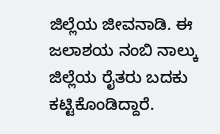ಜಿಲ್ಲೆಯ ಜೀವನಾಡಿ. ಈ ಜಲಾಶಯ ನಂಬಿ ನಾಲ್ಕು ಜಿಲ್ಲೆಯ ರೈತರು ಬದಕು ಕಟ್ಟಿಕೊಂಡಿದ್ದಾರೆ.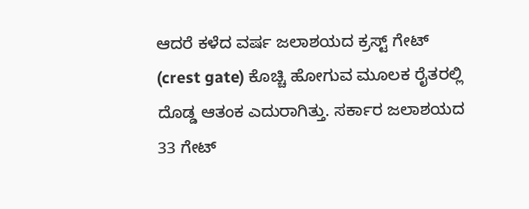ಆದರೆ ಕಳೆದ ವರ್ಷ ಜಲಾಶಯದ ಕ್ರಸ್ಟ್ ಗೇಟ್ (crest gate) ಕೊಚ್ಚಿ ಹೋಗುವ ಮೂಲಕ ರೈತರಲ್ಲಿ ದೊಡ್ಡ ಆತಂಕ ಎದುರಾಗಿತ್ತು. ಸರ್ಕಾರ ಜಲಾಶಯದ 33 ಗೇಟ್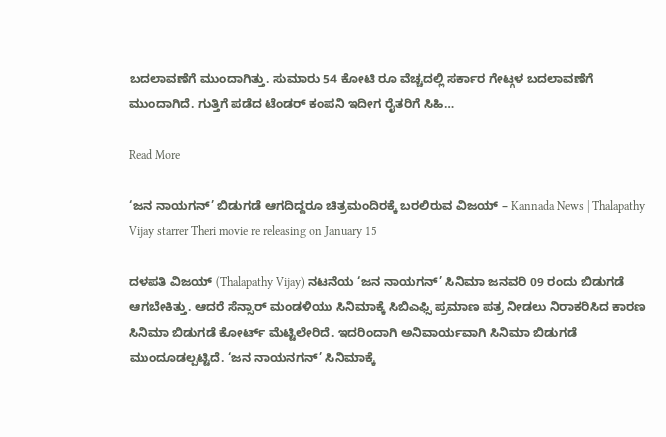ಬದಲಾವಣೆಗೆ ಮುಂದಾಗಿತ್ತು. ಸುಮಾರು 54 ಕೋಟಿ ರೂ ವೆಚ್ಚದಲ್ಲಿ ಸರ್ಕಾರ ಗೇಟ್ಗಳ ಬದಲಾವಣೆಗೆ ಮುಂದಾಗಿದೆ. ಗುತ್ತಿಗೆ ಪಡೆದ ಟೆಂಡರ್ ಕಂಪನಿ ಇದೀಗ ರೈತರಿಗೆ ಸಿಹಿ…

Read More

‘ಜನ ನಾಯಗನ್’ ಬಿಡುಗಡೆ ಆಗದಿದ್ದರೂ ಚಿತ್ರಮಂದಿರಕ್ಕೆ ಬರಲಿರುವ ವಿಜಯ್ – Kannada News | Thalapathy Vijay starrer Theri movie re releasing on January 15

ದಳಪತಿ ವಿಜಯ್ (Thalapathy Vijay) ನಟನೆಯ ‘ಜನ ನಾಯಗನ್’ ಸಿನಿಮಾ ಜನವರಿ 09 ರಂದು ಬಿಡುಗಡೆ ಆಗಬೇಕಿತ್ತು. ಆದರೆ ಸೆನ್ಸಾರ್ ಮಂಡಳಿಯು ಸಿನಿಮಾಕ್ಕೆ ಸಿಬಿಎಫ್ಸಿ ಪ್ರಮಾಣ ಪತ್ರ ನೀಡಲು ನಿರಾಕರಿಸಿದ ಕಾರಣ ಸಿನಿಮಾ ಬಿಡುಗಡೆ ಕೋರ್ಟ್ ಮೆಟ್ಟಿಲೇರಿದೆ. ಇದರಿಂದಾಗಿ ಅನಿವಾರ್ಯವಾಗಿ ಸಿನಿಮಾ ಬಿಡುಗಡೆ ಮುಂದೂಡಲ್ಪಟ್ಟಿದೆ. ‘ಜನ ನಾಯನಗನ್’ ಸಿನಿಮಾಕ್ಕೆ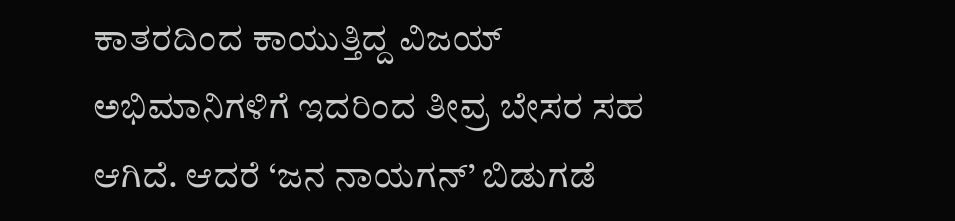ಕಾತರದಿಂದ ಕಾಯುತ್ತಿದ್ದ ವಿಜಯ್ ಅಭಿಮಾನಿಗಳಿಗೆ ಇದರಿಂದ ತೀವ್ರ ಬೇಸರ ಸಹ ಆಗಿದೆ. ಆದರೆ ‘ಜನ ನಾಯಗನ್’ ಬಿಡುಗಡೆ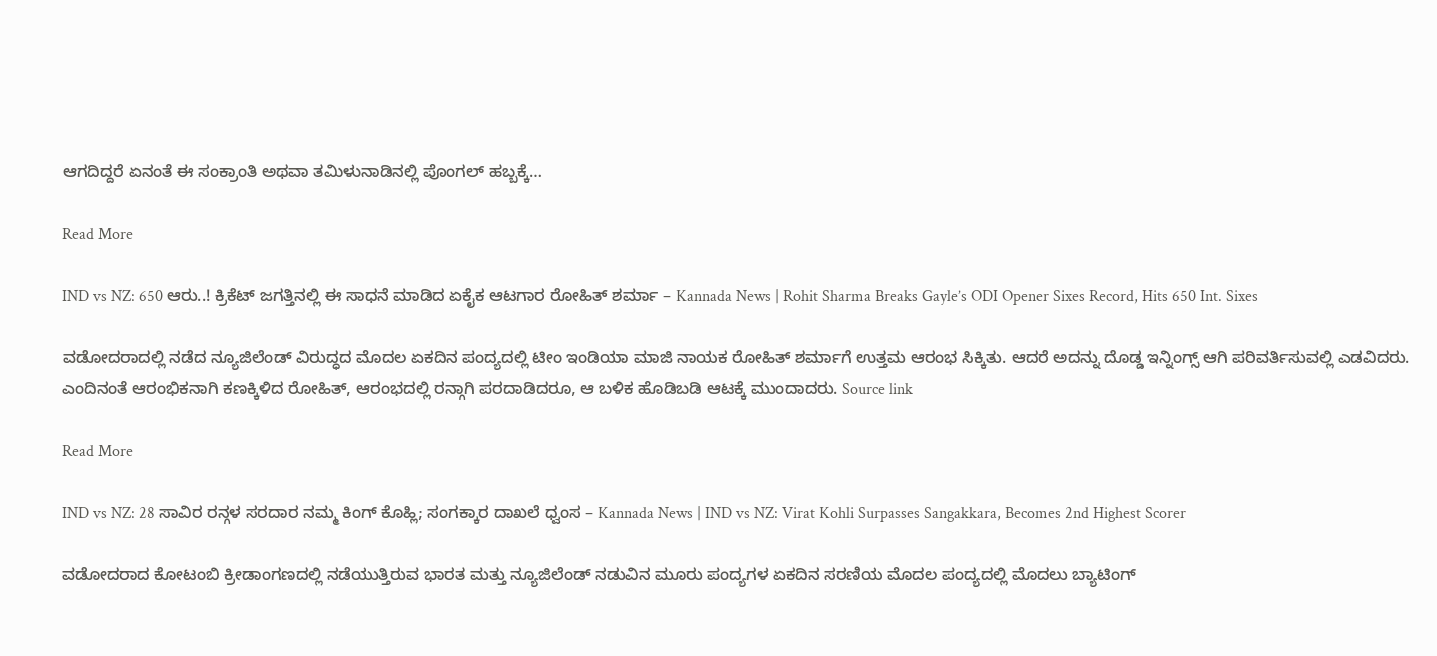ಆಗದಿದ್ದರೆ ಏನಂತೆ ಈ ಸಂಕ್ರಾಂತಿ ಅಥವಾ ತಮಿಳುನಾಡಿನಲ್ಲಿ ಪೊಂಗಲ್ ಹಬ್ಬಕ್ಕೆ…

Read More

IND vs NZ: 650 ಆರು..! ಕ್ರಿಕೆಟ್ ಜಗತ್ತಿನಲ್ಲಿ ಈ ಸಾಧನೆ ಮಾಡಿದ ಏಕೈಕ ಆಟಗಾರ ರೋಹಿತ್ ಶರ್ಮಾ – Kannada News | Rohit Sharma Breaks Gayle’s ODI Opener Sixes Record, Hits 650 Int. Sixes

ವಡೋದರಾದಲ್ಲಿ ನಡೆದ ನ್ಯೂಜಿಲೆಂಡ್ ವಿರುದ್ಧದ ಮೊದಲ ಏಕದಿನ ಪಂದ್ಯದಲ್ಲಿ ಟೀಂ ಇಂಡಿಯಾ ಮಾಜಿ ನಾಯಕ ರೋಹಿತ್ ಶರ್ಮಾಗೆ ಉತ್ತಮ ಆರಂಭ ಸಿಕ್ಕಿತು. ಆದರೆ ಅದನ್ನು ದೊಡ್ಡ ಇನ್ನಿಂಗ್ಸ್ ಆಗಿ ಪರಿವರ್ತಿಸುವಲ್ಲಿ ಎಡವಿದರು. ಎಂದಿನಂತೆ ಆರಂಭಿಕನಾಗಿ ಕಣಕ್ಕಿಳಿದ ರೋಹಿತ್, ಆರಂಭದಲ್ಲಿ ರನ್ಗಾಗಿ ಪರದಾಡಿದರೂ, ಆ ಬಳಿಕ ಹೊಡಿಬಡಿ ಆಟಕ್ಕೆ ಮುಂದಾದರು. Source link

Read More

IND vs NZ: 28 ಸಾವಿರ ರನ್ಗಳ ಸರದಾರ ನಮ್ಮ ಕಿಂಗ್ ಕೊಹ್ಲಿ; ಸಂಗಕ್ಕಾರ ದಾಖಲೆ ಧ್ವಂಸ – Kannada News | IND vs NZ: Virat Kohli Surpasses Sangakkara, Becomes 2nd Highest Scorer

ವಡೋದರಾದ ಕೋಟಂಬಿ ಕ್ರೀಡಾಂಗಣದಲ್ಲಿ ನಡೆಯುತ್ತಿರುವ ಭಾರತ ಮತ್ತು ನ್ಯೂಜಿಲೆಂಡ್ ನಡುವಿನ ಮೂರು ಪಂದ್ಯಗಳ ಏಕದಿನ ಸರಣಿಯ ಮೊದಲ ಪಂದ್ಯದಲ್ಲಿ ಮೊದಲು ಬ್ಯಾಟಿಂಗ್‌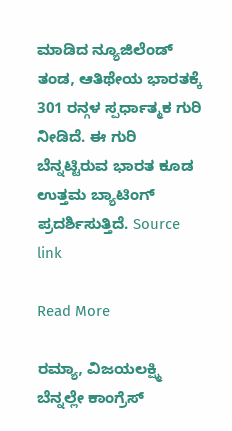ಮಾಡಿದ ನ್ಯೂಜಿಲೆಂಡ್ ತಂಡ, ಆತಿಥೇಯ ಭಾರತಕ್ಕೆ 301 ರನ್ಗಳ ಸ್ಪರ್ಧಾತ್ಮಕ ಗುರಿ ನೀಡಿದೆ. ಈ ಗುರಿ ಬೆನ್ನಟ್ಟಿರುವ ಭಾರತ ಕೂಡ ಉತ್ತಮ ಬ್ಯಾಟಿಂಗ್‌ ಪ್ರದರ್ಶಿಸುತ್ತಿದೆ. Source link

Read More

ರಮ್ಯಾ, ವಿಜಯಲಕ್ಷ್ಮಿ ಬೆನ್ನಲ್ಲೇ ಕಾಂಗ್ರೆಸ್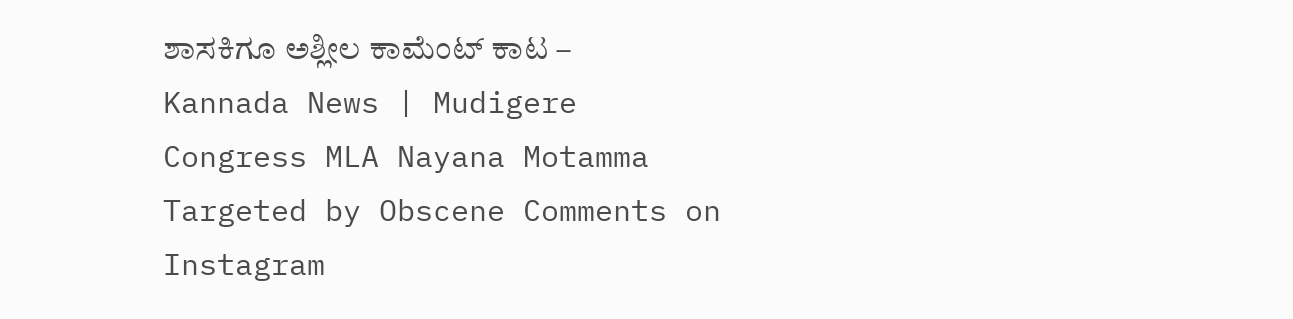ಶಾಸಕಿಗೂ ಅಶ್ಲೀಲ ಕಾಮೆಂಟ್ ಕಾಟ – Kannada News | Mudigere Congress MLA Nayana Motamma Targeted by Obscene Comments on Instagram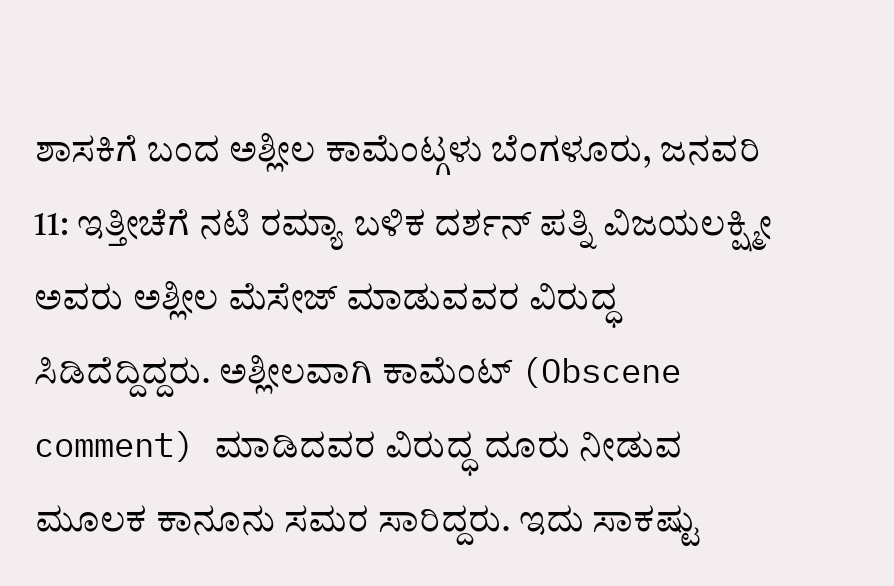ಶಾಸಕಿಗೆ ಬಂದ ಅಶ್ಲೀಲ ಕಾಮೆಂಟ್ಗಳು ಬೆಂಗಳೂರು, ಜನವರಿ 11: ಇತ್ತೀಚೆಗೆ ನಟಿ ರಮ್ಯಾ ಬಳಿಕ ದರ್ಶನ್ ಪತ್ನಿ ವಿಜಯಲಕ್ಷ್ಮೀ ಅವರು ಅಶ್ಲೀಲ ಮೆಸೇಜ್ ಮಾಡುವವರ ವಿರುದ್ಧ ಸಿಡಿದೆದ್ದಿದ್ದರು. ಅಶ್ಲೀಲವಾಗಿ ಕಾಮೆಂಟ್ (Obscene comment) ಮಾಡಿದವರ ವಿರುದ್ಧ ದೂರು ನೀಡುವ ಮೂಲಕ ಕಾನೂನು ಸಮರ ಸಾರಿದ್ದರು. ಇದು ಸಾಕಷ್ಟು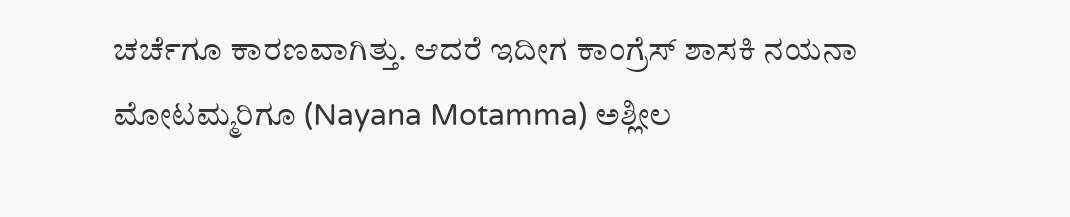ಚರ್ಚೆಗೂ ಕಾರಣವಾಗಿತ್ತು. ಆದರೆ ಇದೀಗ ಕಾಂಗ್ರೆಸ್ ಶಾಸಕಿ ನಯನಾ ಮೋಟಮ್ಮರಿಗೂ (Nayana Motamma) ಅಶ್ಲೀಲ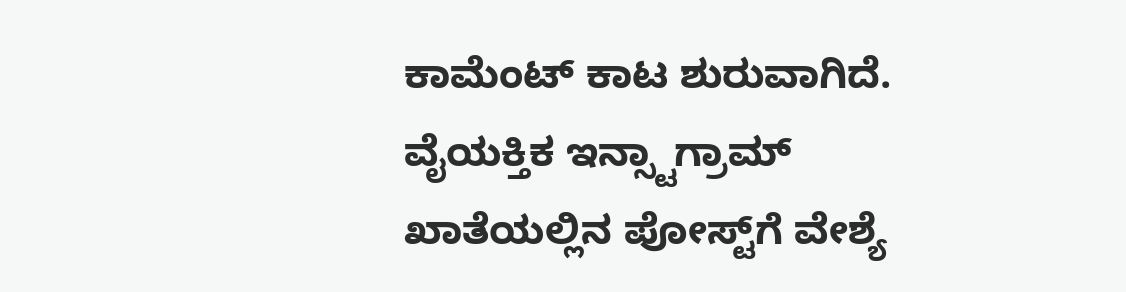ಕಾಮೆಂಟ್ ಕಾಟ ಶುರುವಾಗಿದೆ. ವೈಯಕ್ತಿಕ ಇನ್ಸ್ಟಾಗ್ರಾಮ್ ಖಾತೆಯಲ್ಲಿನ ಪೋಸ್ಟ್‌ಗೆ ವೇಶ್ಯೆ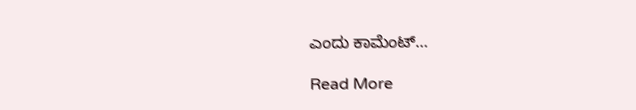ಎಂದು ಕಾಮೆಂಟ್…

Read More